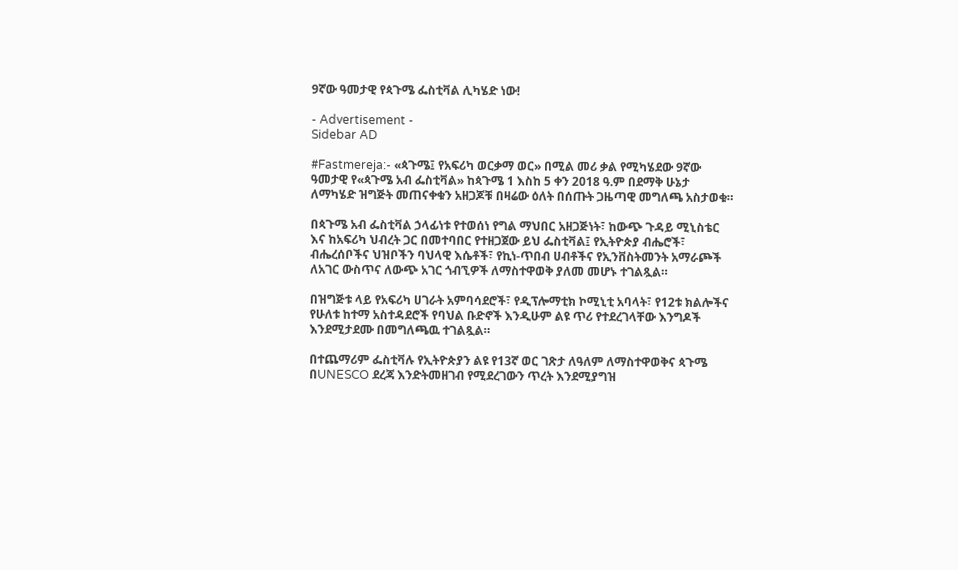9ኛው ዓመታዊ የጳጉሜ ፌስቲቫል ሊካሄድ ነው!

- Advertisement -
Sidebar AD

#Fastmereja:- «ጳጉሜ፤ የአፍሪካ ወርቃማ ወር» በሚል መሪ ቃል የሚካሄደው 9ኛው ዓመታዊ የ«ጳጉሜ አብ ፌስቲቫል» ከጳጉሜ 1 እስከ 5 ቀን 2018 ዓ.ም በደማቅ ሁኔታ ለማካሄድ ዝግጅት መጠናቀቁን አዘጋጆቹ በዛሬው ዕለት በሰጡት ጋዜጣዊ መግለጫ አስታወቁ።

በጳጉሜ አብ ፌስቲቫል ኃላፊነቱ የተወሰነ የግል ማህበር አዘጋጅነት፣ ከውጭ ጉዳይ ሚኒስቴር እና ከአፍሪካ ህብረት ጋር በመተባበር የተዘጋጀው ይህ ፌስቲቫል፤ የኢትዮጵያ ብሔሮች፣ ብሔረሰቦችና ህዝቦችን ባህላዊ እሴቶች፣ የኪነ-ጥበብ ሀብቶችና የኢንቨስትመንት አማራጮች ለአገር ውስጥና ለውጭ አገር ጎብኚዎች ለማስተዋወቅ ያለመ መሆኑ ተገልጿል።

በዝግጅቱ ላይ የአፍሪካ ሀገራት አምባሳደሮች፣ የዲፕሎማቲክ ኮሚኒቲ አባላት፣ የ12ቱ ክልሎችና የሁለቱ ከተማ አስተዳደሮች የባህል ቡድኖች እንዲሁም ልዩ ጥሪ የተደረገላቸው እንግዶች እንደሚታደሙ በመግለጫዉ ተገልጿል።

በተጨማሪም ፌስቲቫሉ የኢትዮጵያን ልዩ የ13ኛ ወር ገጽታ ለዓለም ለማስተዋወቅና ጳጉሜ በUNESCO ደረጃ እንድትመዘገብ የሚደረገውን ጥረት እንደሚያግዝ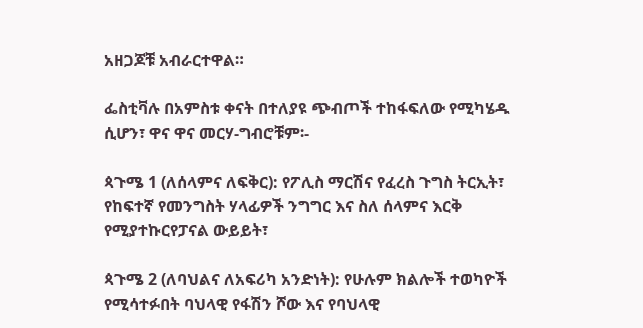አዘጋጆቹ አብራርተዋል።

ፌስቲቫሉ በአምስቱ ቀናት በተለያዩ ጭብጦች ተከፋፍለው የሚካሄዱ ሲሆን፣ ዋና ዋና መርሃ-ግብሮቹም፡-

ጳጉሜ 1 (ለሰላምና ለፍቅር): የፖሊስ ማርሽና የፈረስ ጉግስ ትርኢት፣ የከፍተኛ የመንግስት ሃላፊዎች ንግግር እና ስለ ሰላምና እርቅ የሚያተኩርየፓናል ውይይት፣

ጳጉሜ 2 (ለባህልና ለአፍሪካ አንድነት): የሁሉም ክልሎች ተወካዮች የሚሳተፉበት ባህላዊ የፋሽን ሾው እና የባህላዊ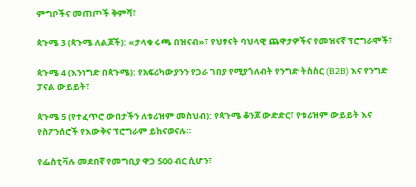ምግቦችና መጠጦች ቅምሻ፣

ጳጉሜ 3 (ጳጉሜ ለልጆች): «ታላቁ ሩጫ በዝናብ»፣ የህፃናት ባህላዊ ጨዋታዎችና የመዝናኛ ፕሮግራሞች፣

ጳጉሜ 4 (እንነግድ በጳጉሜ): የአፍሪካውያንን የጋራ ገበያ የሚያጎለብት የንግድ ትስስር (B2B) እና የንግድ ፓናል ውይይት፣

ጳጉሜ 5 (የተፈጥሮ ውበታችን ለቱሪዝም መስህብ): የጳጉሜ ቆንጆ ውድድር፣ የቱሪዝም ውይይት እና የስፖንሰሮች የእውቅና ፕሮግራም ይከናወናሉ።

የፌስቲቫሉ መደበኛ የመግቢያ ዋጋ 500 ብር ሲሆን፣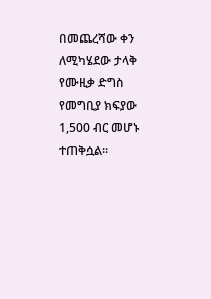በመጨረሻው ቀን ለሚካሄደው ታላቅ የሙዚቃ ድግስ የመግቢያ ክፍያው 1,500 ብር መሆኑ ተጠቅሷል።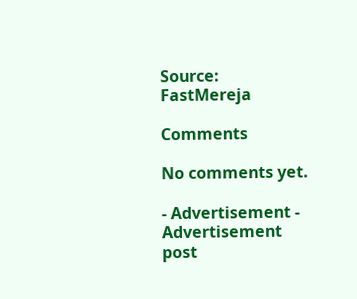Source: FastMereja

Comments

No comments yet.

- Advertisement -
Advertisement post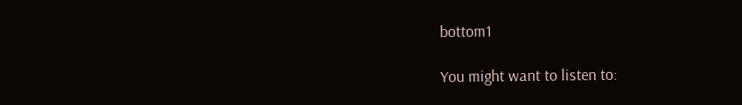bottom1

You might want to listen to: